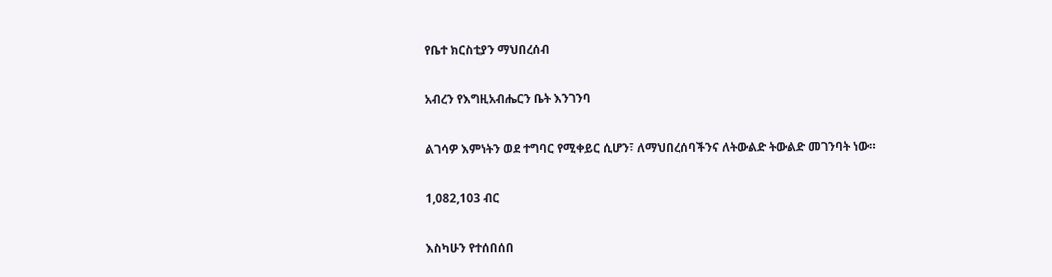የቤተ ክርስቲያን ማህበረሰብ

አብረን የእግዚአብሔርን ቤት እንገንባ

ልገሳዎ እምነትን ወደ ተግባር የሚቀይር ሲሆን፣ ለማህበረሰባችንና ለትውልድ ትውልድ መገንባት ነው።

1,082,103 ብር

እስካሁን የተሰበሰበ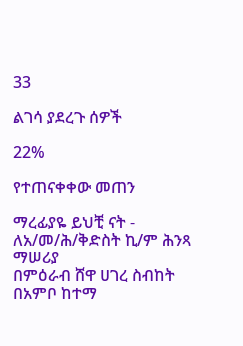33

ልገሳ ያደረጉ ሰዎች

22%

የተጠናቀቀው መጠን

ማረፊያዬ ይህቺ ናት - ለአ/መ/ሕ/ቅድስት ኪ/ም ሕንጻ ማሠሪያ
በምዕራብ ሸዋ ሀገረ ስብከት በአምቦ ከተማ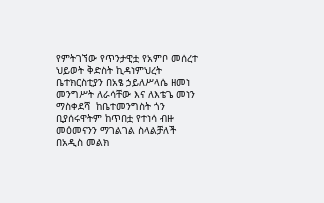የምትገኘው የጥንታዊቷ የአምቦ መሰረተ ህይወት ቅድስት ኪዳነምህረት ቤተክርስቲያን በአፄ ኃይለሥላሴ ዘመነ መንግሥት ለራሳቸው እና ለእቴጌ መነን ማስቀደሻ  ከቤተመንግስት ጎን ቢያሰሩዋትም ከጥበቷ የተነሳ ብዙ መዕመናንን ማገልገል ስላልቻለች በአዲስ መልክ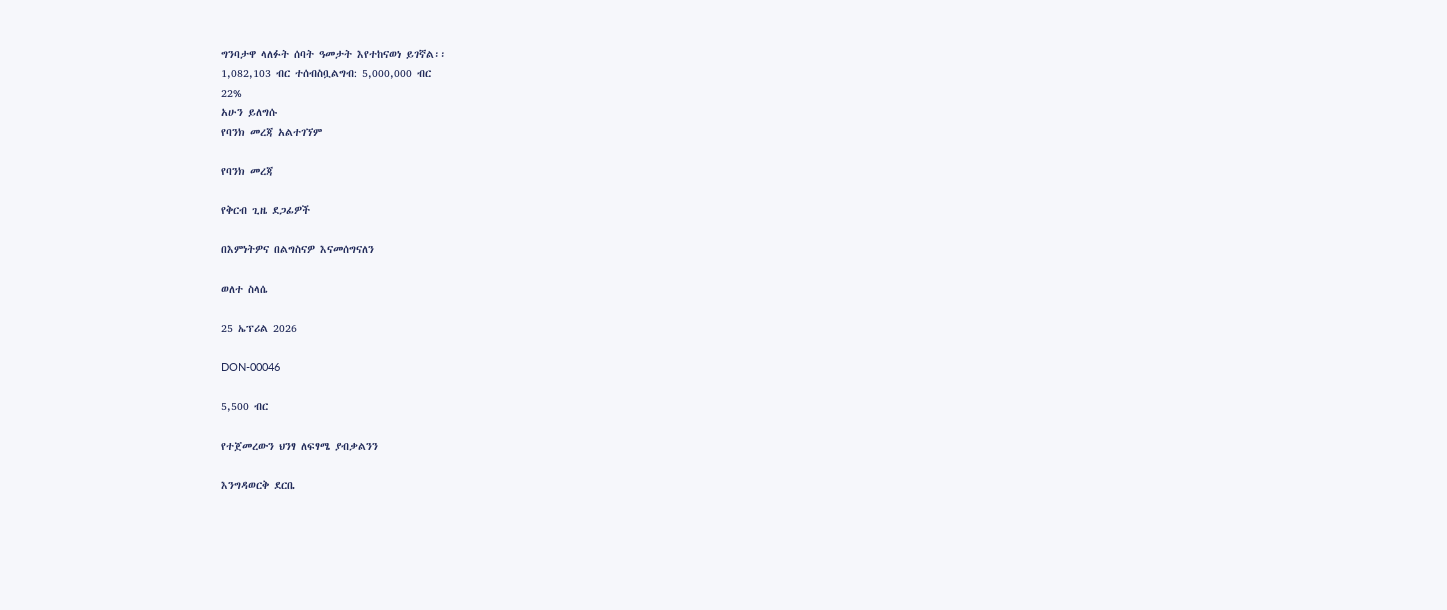ግንባታዋ ላለፉት ሰባት ዓመታት እየተከናወነ ይገኛል፡፡
1,082,103 ብር ተሰብስቧልግብ: 5,000,000 ብር
22%
አሁን ይለግሱ
የባንክ መረጃ አልተገኘም

የባንክ መረጃ

የቅርብ ጊዜ ደጋፊዎች

በእምነትዎና በልግስናዎ እናመሰግናለን

ወለተ ስላሴ

25 ኤፕሪል 2026

DON-00046

5,500 ብር

የተጀመረውን ህንፃ ለፍፃሜ ያብቃልንን

እንግዳወርቅ ደርቤ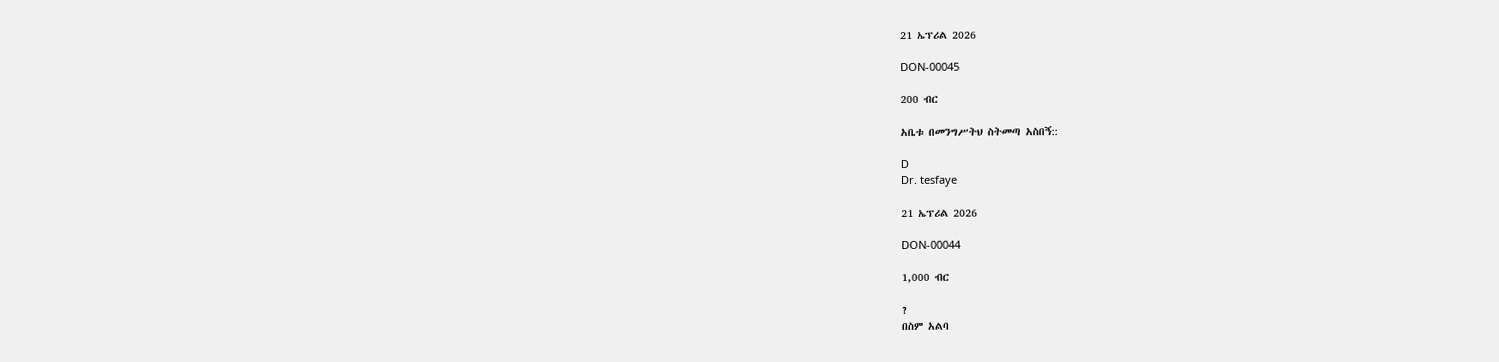21 ኤፕሪል 2026

DON-00045

200 ብር

አቤቱ በመንግሥትህ ስትመጣ አስበኝ::

D
Dr. tesfaye

21 ኤፕሪል 2026

DON-00044

1,000 ብር

?
በስም አልባ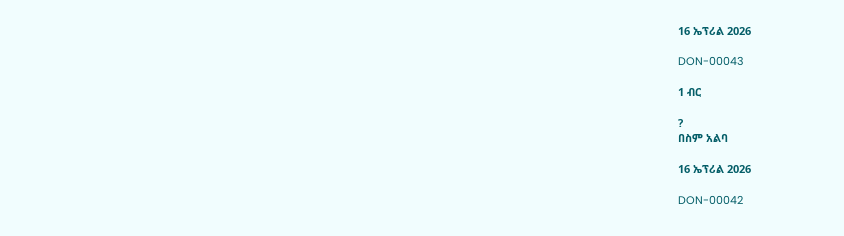16 ኤፕሪል 2026

DON-00043

1 ብር

?
በስም አልባ

16 ኤፕሪል 2026

DON-00042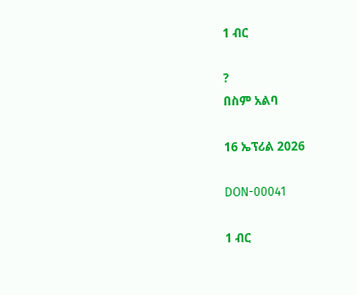1 ብር

?
በስም አልባ

16 ኤፕሪል 2026

DON-00041

1 ብር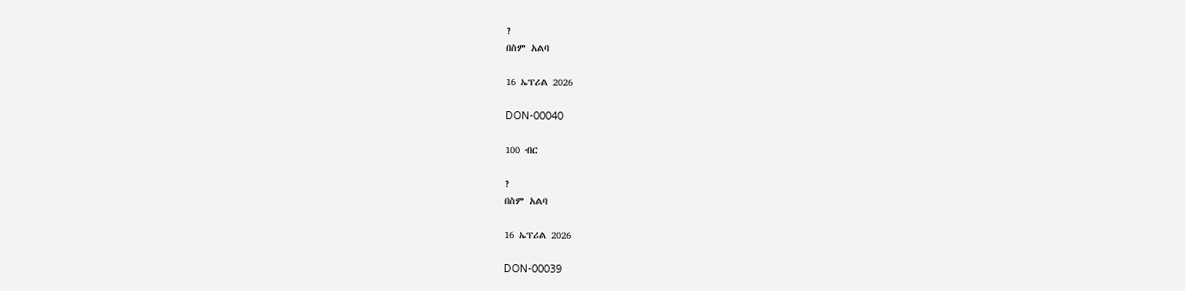?
በስም አልባ

16 ኤፕሪል 2026

DON-00040

100 ብር

?
በስም አልባ

16 ኤፕሪል 2026

DON-00039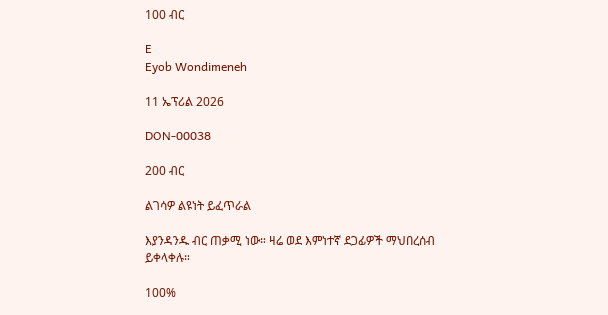100 ብር

E
Eyob Wondimeneh

11 ኤፕሪል 2026

DON-00038

200 ብር

ልገሳዎ ልዩነት ይፈጥራል

እያንዳንዱ ብር ጠቃሚ ነው። ዛሬ ወደ እምነተኛ ደጋፊዎች ማህበረሰብ ይቀላቀሉ።

100%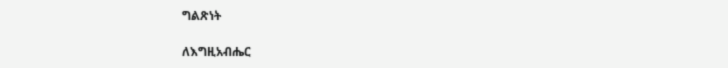ግልጽነት

ለእግዚአብሔር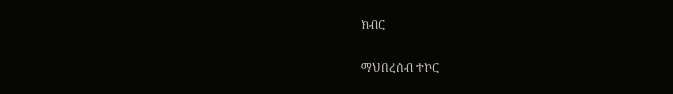ክብር

ማህበረሰብ ተኮር